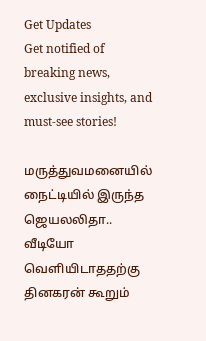Get Updates
Get notified of breaking news, exclusive insights, and must-see stories!

மருத்துவமனையில் நைட்டியில் இருந்த ஜெயலலிதா.. வீடியோ வெளியிடாததற்கு தினகரன் கூறும்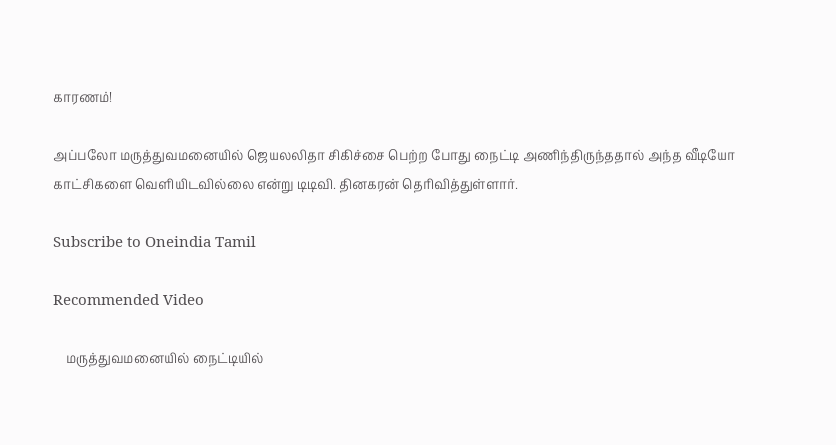காரணம்!

அப்பலோ மருத்துவமனையில் ஜெயலலிதா சிகிச்சை பெற்ற போது நைட்டி அணிந்திருந்ததால் அந்த வீடியோ காட்சிகளை வெளியிடவில்லை என்று டிடிவி. தினகரன் தெரிவித்துள்ளார்.

Subscribe to Oneindia Tamil

Recommended Video

    மருத்துவமனையில் நைட்டியில்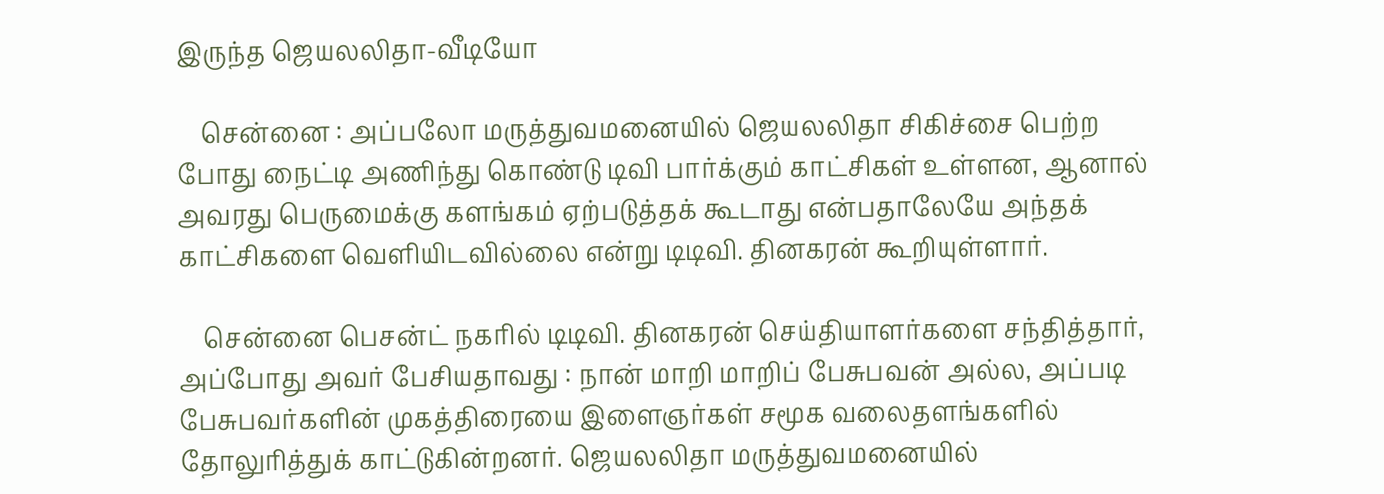இருந்த ஜெயலலிதா-வீடியோ

    சென்னை : அப்பலோ மருத்துவமனையில் ஜெயலலிதா சிகிச்சை பெற்ற போது நைட்டி அணிந்து கொண்டு டிவி பார்க்கும் காட்சிகள் உள்ளன, ஆனால் அவரது பெருமைக்கு களங்கம் ஏற்படுத்தக் கூடாது என்பதாலேயே அந்தக் காட்சிகளை வெளியிடவில்லை என்று டிடிவி. தினகரன் கூறியுள்ளார்.

    சென்னை பெசன்ட் நகரில் டிடிவி. தினகரன் செய்தியாளர்களை சந்தித்தார், அப்போது அவர் பேசியதாவது : நான் மாறி மாறிப் பேசுபவன் அல்ல, அப்படி பேசுபவர்களின் முகத்திரையை இளைஞர்கள் சமூக வலைதளங்களில் தோலுரித்துக் காட்டுகின்றனர். ஜெயலலிதா மருத்துவமனையில்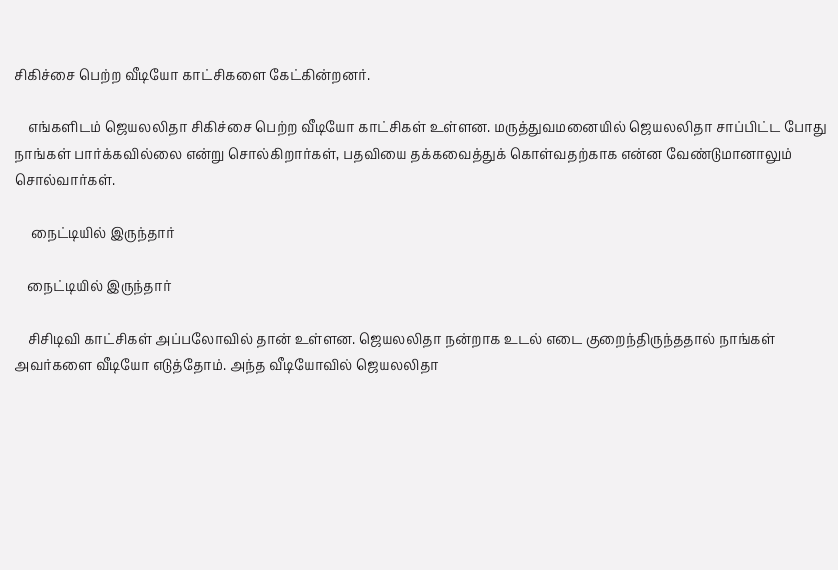சிகிச்சை பெற்ற வீடியோ காட்சிகளை கேட்கின்றனர்.

    எங்களிடம் ஜெயலலிதா சிகிச்சை பெற்ற வீடியோ காட்சிகள் உள்ளன. மருத்துவமனையில் ஜெயலலிதா சாப்பிட்ட போது நாங்கள் பார்க்கவில்லை என்று சொல்கிறார்கள், பதவியை தக்கவைத்துக் கொள்வதற்காக என்ன வேண்டுமானாலும் சொல்வார்கள்.

     நைட்டியில் இருந்தார்

    நைட்டியில் இருந்தார்

    சிசிடிவி காட்சிகள் அப்பலோவில் தான் உள்ளன. ஜெயலலிதா நன்றாக உடல் எடை குறைந்திருந்ததால் நாங்கள் அவர்களை வீடியோ எடுத்தோம். அந்த வீடியோவில் ஜெயலலிதா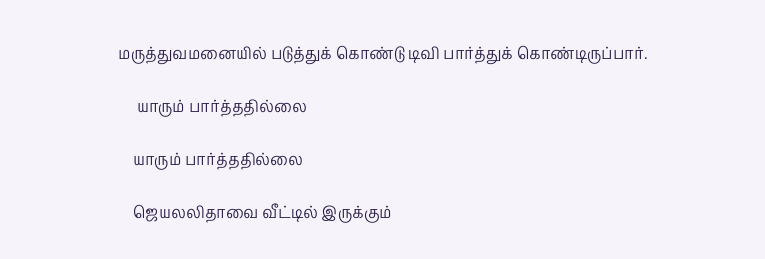மருத்துவமனையில் படுத்துக் கொண்டு டிவி பார்த்துக் கொண்டிருப்பார்.

     யாரும் பார்த்ததில்லை

    யாரும் பார்த்ததில்லை

    ஜெயலலிதாவை வீட்டில் இருக்கும்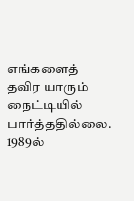எங்களைத் தவிர யாரும் நைட்டியில் பார்த்ததில்லை. 1989ல்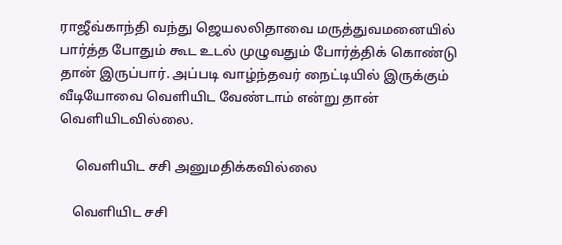ராஜீவ்காந்தி வந்து ஜெயலலிதாவை மருத்துவமனையில் பார்த்த போதும் கூட உடல் முழுவதும் போர்த்திக் கொண்டு தான் இருப்பார். அப்படி வாழ்ந்தவர் நைட்டியில் இருக்கும் வீடியோவை வெளியிட வேண்டாம் என்று தான் வெளியிடவில்லை.

     வெளியிட சசி அனுமதிக்கவில்லை

    வெளியிட சசி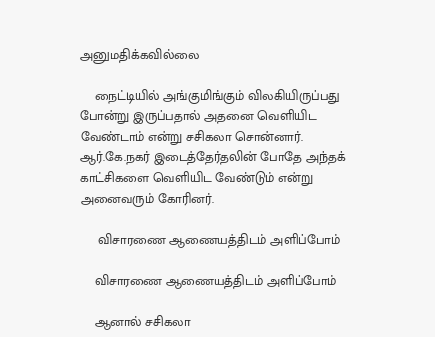அனுமதிக்கவில்லை

    நைட்டியில் அங்குமிங்கும் விலகியிருப்பது போன்று இருப்பதால் அதனை வெளியிட வேண்டாம் என்று சசிகலா சொன்னார். ஆர்.கே.நகர் இடைத்தேர்தலின் போதே அந்தக் காட்சிகளை வெளியிட வேண்டும் என்று அனைவரும் கோரினர்.

     விசாரணை ஆணையத்திடம் அளிப்போம்

    விசாரணை ஆணையத்திடம் அளிப்போம்

    ஆனால் சசிகலா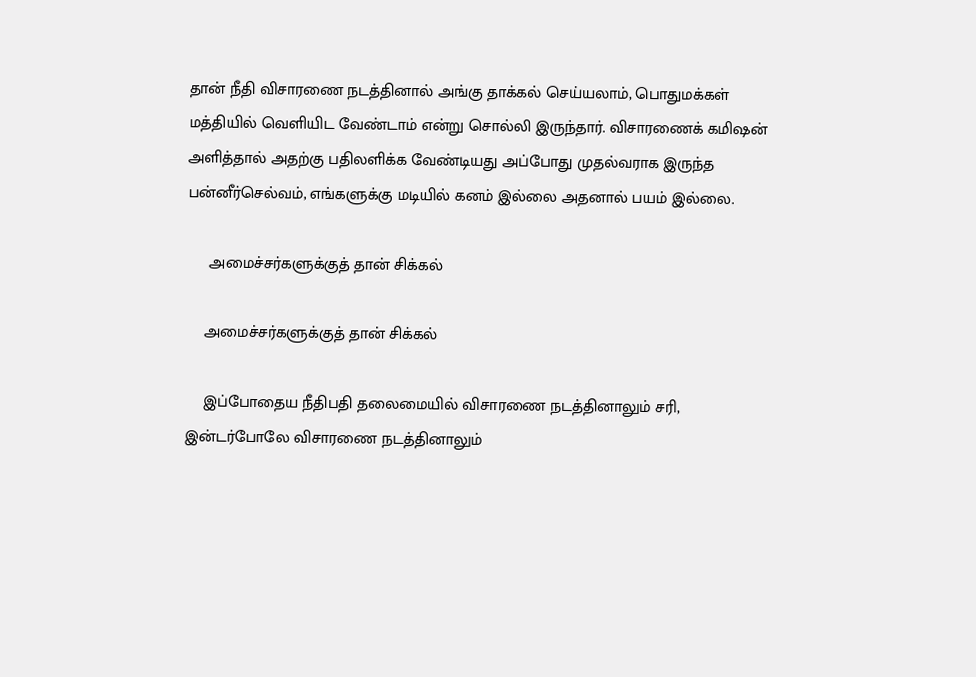தான் நீதி விசாரணை நடத்தினால் அங்கு தாக்கல் செய்யலாம், பொதுமக்கள் மத்தியில் வெளியிட வேண்டாம் என்று சொல்லி இருந்தார். விசாரணைக் கமிஷன் அளித்தால் அதற்கு பதிலளிக்க வேண்டியது அப்போது முதல்வராக இருந்த பன்னீர்செல்வம், எங்களுக்கு மடியில் கனம் இல்லை அதனால் பயம் இல்லை.

     அமைச்சர்களுக்குத் தான் சிக்கல்

    அமைச்சர்களுக்குத் தான் சிக்கல்

    இப்போதைய நீதிபதி தலைமையில் விசாரணை நடத்தினாலும் சரி, இன்டர்போலே விசாரணை நடத்தினாலும்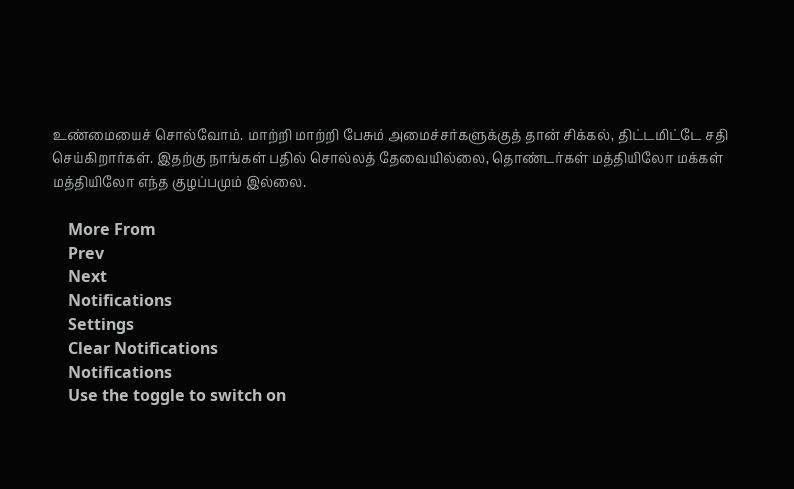உண்மையைச் சொல்வோம். மாற்றி மாற்றி பேசும் அமைச்சர்களுக்குத் தான் சிக்கல், திட்டமிட்டே சதி செய்கிறார்கள். இதற்கு நாங்கள் பதில் சொல்லத் தேவையில்லை, தொண்டர்கள் மத்தியிலோ மக்கள் மத்தியிலோ எந்த குழப்பமும் இல்லை.

    More From
    Prev
    Next
    Notifications
    Settings
    Clear Notifications
    Notifications
    Use the toggle to switch on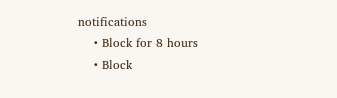notifications
    • Block for 8 hours
    • Block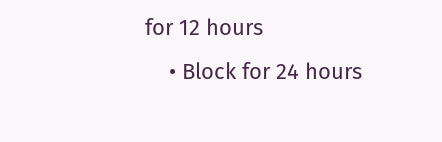for 12 hours
    • Block for 24 hours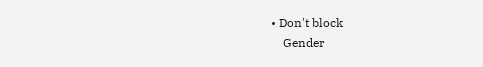• Don't block
    Gender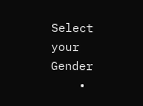Select your Gender
    •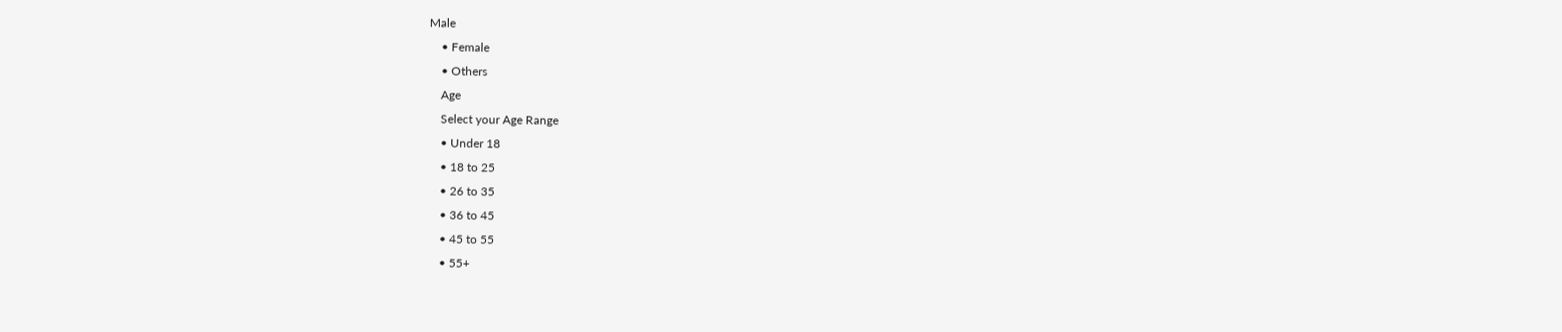Male
    • Female
    • Others
    Age
    Select your Age Range
    • Under 18
    • 18 to 25
    • 26 to 35
    • 36 to 45
    • 45 to 55
    • 55+